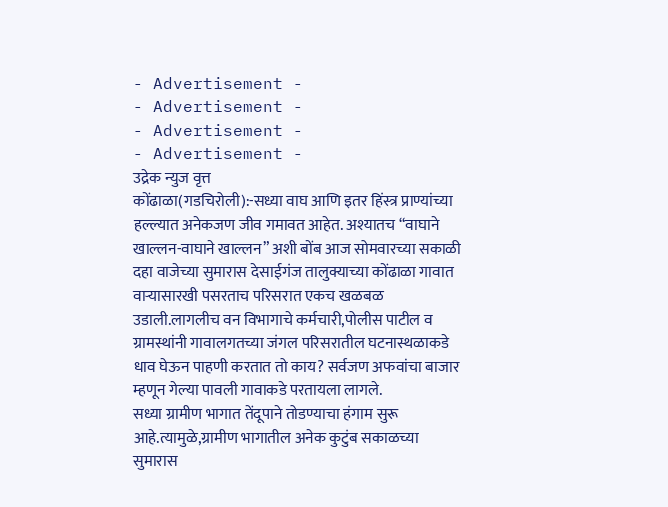- Advertisement -
- Advertisement -
- Advertisement -
- Advertisement -
उद्रेक न्युज वृत्त
कोंढाळा(गडचिरोली):-सध्या वाघ आणि इतर हिंस्त्र प्राण्यांच्या हल्ल्यात अनेकजण जीव गमावत आहेत. अश्यातच “वाघाने खाल्लन-वाघाने खाल्लन” अशी बोंब आज सोमवारच्या सकाळी दहा वाजेच्या सुमारास देसाईगंज तालुक्याच्या कोंढाळा गावात वाऱ्यासारखी पसरताच परिसरात एकच खळबळ उडाली.लागलीच वन विभागाचे कर्मचारी,पोलीस पाटील व ग्रामस्थांनी गावालगतच्या जंगल परिसरातील घटनास्थळाकडे धाव घेऊन पाहणी करतात तो काय? सर्वजण अफवांचा बाजार म्हणून गेल्या पावली गावाकडे परतायला लागले.
सध्या ग्रामीण भागात तेंदूपाने तोडण्याचा हंगाम सुरू आहे.त्यामुळे,ग्रामीण भागातील अनेक कुटुंब सकाळच्या सुमारास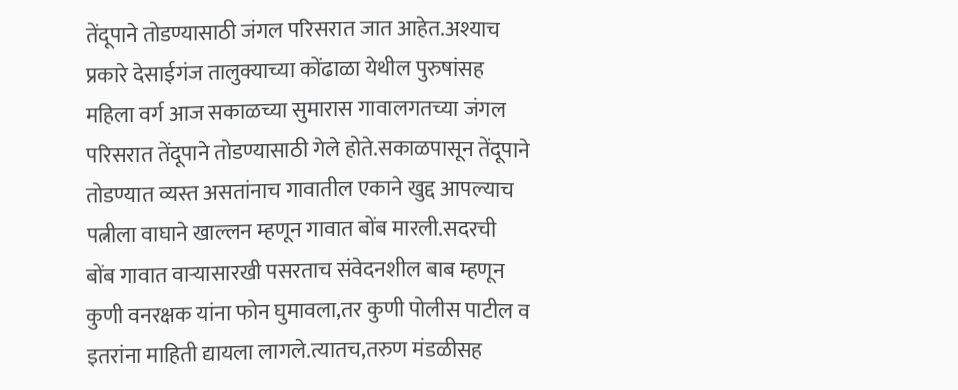तेंदूपाने तोडण्यासाठी जंगल परिसरात जात आहेत.अश्याच प्रकारे देसाईगंज तालुक्याच्या कोंढाळा येथील पुरुषांसह महिला वर्ग आज सकाळच्या सुमारास गावालगतच्या जंगल परिसरात तेंदूपाने तोडण्यासाठी गेले होते.सकाळपासून तेंदूपाने तोडण्यात व्यस्त असतांनाच गावातील एकाने खुद्द आपल्याच पत्नीला वाघाने खाल्लन म्हणून गावात बोंब मारली.सदरची बोंब गावात वाऱ्यासारखी पसरताच संवेदनशील बाब म्हणून कुणी वनरक्षक यांना फोन घुमावला,तर कुणी पोलीस पाटील व इतरांना माहिती द्यायला लागले.त्यातच,तरुण मंडळीसह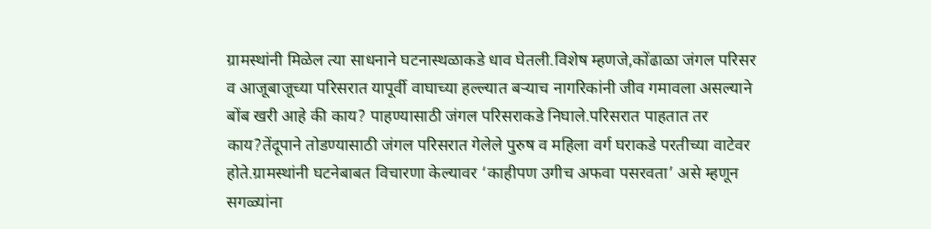ग्रामस्थांनी मिळेल त्या साधनाने घटनास्थळाकडे धाव घेतली.विशेष म्हणजे,कोंढाळा जंगल परिसर व आजूबाजूच्या परिसरात यापूर्वी वाघाच्या हल्ल्यात बऱ्याच नागरिकांनी जीव गमावला असल्याने बोंब खरी आहे की काय? पाहण्यासाठी जंगल परिसराकडे निघाले.परिसरात पाहतात तर काय?तेंदूपाने तोडण्यासाठी जंगल परिसरात गेलेले पुरुष व महिला वर्ग घराकडे परतीच्या वाटेवर होते.ग्रामस्थांनी घटनेबाबत विचारणा केल्यावर ‘काहीपण उगीच अफवा पसरवता’ असे म्हणून सगळ्यांना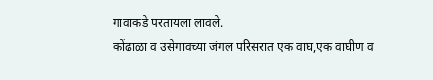गावाकडे परतायला लावले.
कोंढाळा व उसेगावच्या जंगल परिसरात एक वाघ,एक वाघीण व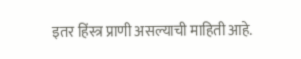इतर हिंस्त्र प्राणी असल्याची माहिती आहे.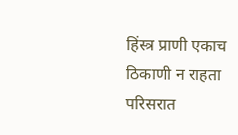हिंस्त्र प्राणी एकाच ठिकाणी न राहता परिसरात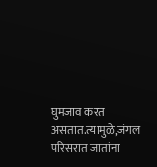घुमजाव करत असतात.त्यामुळे,जंगल परिसरात जातांना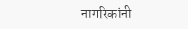नागरिकांनी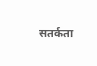सतर्कता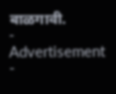बाळगावी.
- Advertisement -